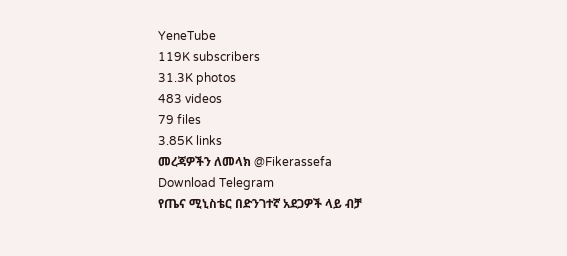YeneTube
119K subscribers
31.3K photos
483 videos
79 files
3.85K links
መረጃዎችን ለመላክ @Fikerassefa
Download Telegram
የጤና ሚኒስቴር በድንገተኛ አደጋዎች ላይ ብቻ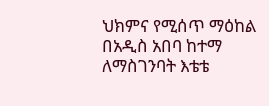ህክምና የሚሰጥ ማዕከል በአዲስ አበባ ከተማ ለማስገንባት እቴቴ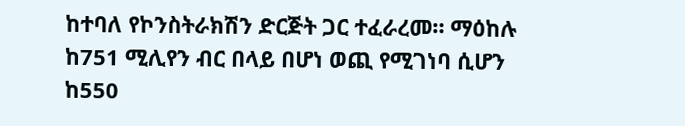ከተባለ የኮንስትራክሽን ድርጅት ጋር ተፈራረመ። ማዕከሉ ከ751 ሚሊየን ብር በላይ በሆነ ወጪ የሚገነባ ሲሆን ከ550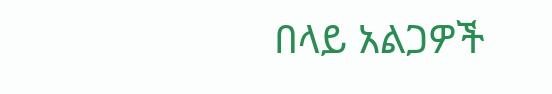በላይ አልጋዎች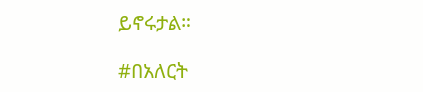ይኖሩታል።

#በአለርት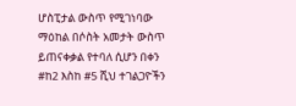ሆስፒታል ውስጥ የሚገነባው ማዕከል በሶስት አመታት ውስጥ ይጠናቀቃል የተባለ ሲሆን በቀን #ከ2 እስከ #5 ሺህ ተገልጋዮችን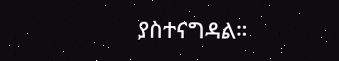ያስተናግዳል።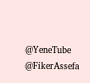@YeneTube @FikerAssefa